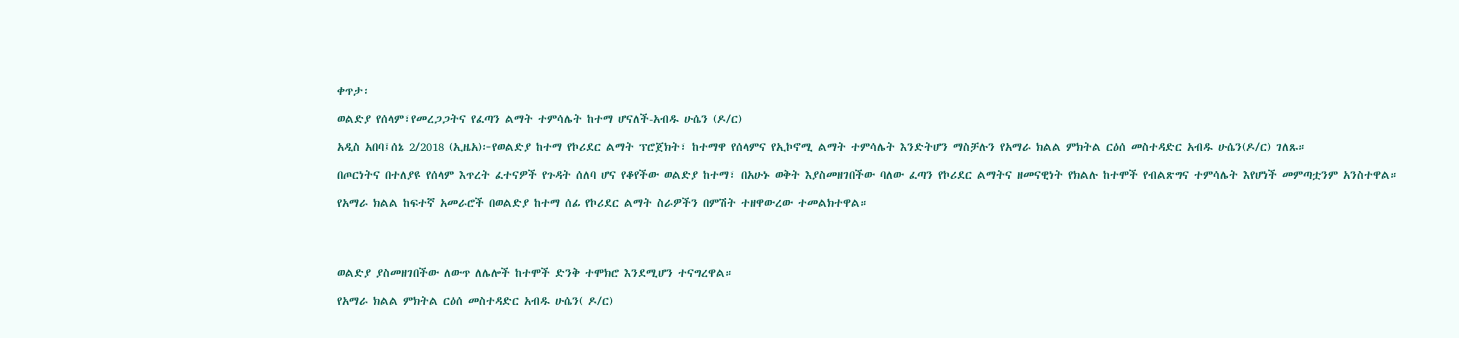ቀጥታ፡

ወልድያ የሰላም፣የመረጋጋትና የፈጣን ልማት ተምሳሌት ከተማ ሆናለች-አብዱ ሁሴን (ዶ/ር)

አዲስ አበባ፤ሰኔ 2/2018 (ኢዜአ)፦የወልድያ ከተማ የኮሪደር ልማት ፕሮጀክት፣ ከተማዋ የሰላምና የኢኮኖሚ ልማት ተምሳሌት እንድትሆን ማስቻሉን የአማራ ክልል ምክትል ርዕሰ መስተዳድር አብዱ ሁሴን(ዶ/ር) ገለጹ።

በጦርነትና በተለያዩ የሰላም እጥረት ፈተናዎች የጉዳት ሰለባ ሆና የቆየችው ወልድያ ከተማ፣ በአሁኑ ወቅት እያስመዘገበችው ባለው ፈጣን የኮሪደር ልማትና ዘመናዊነት የክልሉ ከተሞች የብልጽግና ተምሳሌት እየሆነች መምጣቷንም አንስተዋል።

የአማራ ክልል ከፍተኛ አመራሮች በወልድያ ከተማ ሰፊ የኮሪደር ልማት ስራዎችን በምሽት ተዘዋውረው ተመልክተዋል።




ወልድያ ያስመዘገበችው ለውጥ ለሌሎች ከተሞች ድንቅ ተሞክሮ እንደሚሆን ተናግረዋል።

የአማራ ክልል ምክትል ርዕሰ መስተዳድር አብዱ ሁሴን( ዶ/ር)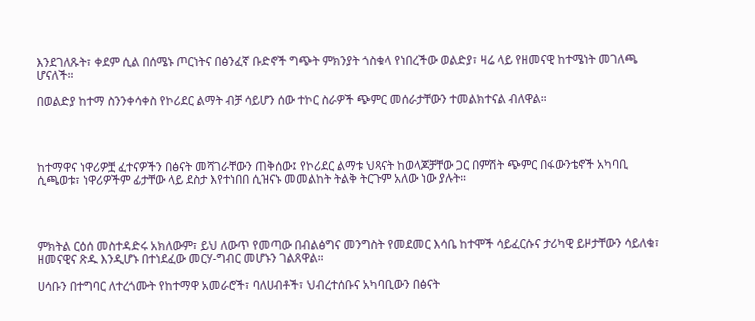እንደገለጹት፣ ቀደም ሲል በሰሜኑ ጦርነትና በፅንፈኛ ቡድኖች ግጭት ምክንያት ጎስቁላ የነበረችው ወልድያ፣ ዛሬ ላይ የዘመናዊ ከተሜነት መገለጫ ሆናለች።

በወልድያ ከተማ ስንንቀሳቀስ የኮሪደር ልማት ብቻ ሳይሆን ሰው ተኮር ስራዎች ጭምር መሰራታቸውን ተመልክተናል ብለዋል።




ከተማዋና ነዋሪዎቿ ፈተናዎችን በፅናት መሻገራቸውን ጠቅሰው፤ የኮሪደር ልማቱ ህጻናት ከወላጆቻቸው ጋር በምሽት ጭምር በፋውንቴኖች አካባቢ ሲጫወቱ፣ ነዋሪዎችም ፊታቸው ላይ ደስታ እየተነበበ ሲዝናኑ መመልከት ትልቅ ትርጉም አለው ነው ያሉት።




ምክትል ርዕሰ መስተዳድሩ አክለውም፣ ይህ ለውጥ የመጣው በብልፅግና መንግስት የመደመር እሳቤ ከተሞች ሳይፈርሱና ታሪካዊ ይዞታቸውን ሳይለቁ፣ ዘመናዊና ጽዱ እንዲሆኑ በተነደፈው መርሃ-ግብር መሆኑን ገልጸዋል።

ሀሳቡን በተግባር ለተረጎሙት የከተማዋ አመራሮች፣ ባለሀብቶች፣ ህብረተሰቡና አካባቢውን በፅናት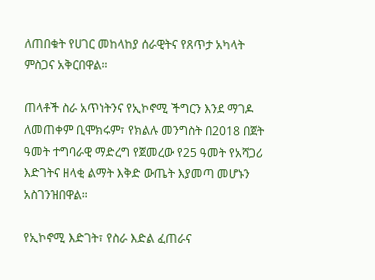ለጠበቁት የሀገር መከላከያ ሰራዊትና የጸጥታ አካላት ምስጋና አቅርበዋል።

ጠላቶች ስራ አጥነትንና የኢኮኖሚ ችግርን እንደ ማገዶ ለመጠቀም ቢሞክሩም፣ የክልሉ መንግስት በ2018 በጀት ዓመት ተግባራዊ ማድረግ የጀመረው የ25 ዓመት የአሻጋሪ እድገትና ዘላቂ ልማት እቅድ ውጤት እያመጣ መሆኑን አስገንዝበዋል።

የኢኮኖሚ እድገት፣ የስራ እድል ፈጠራና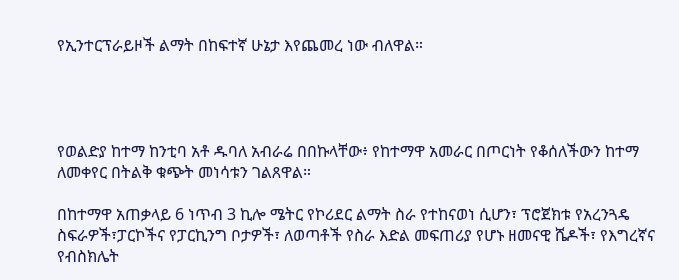የኢንተርፕራይዞች ልማት በከፍተኛ ሁኔታ እየጨመረ ነው ብለዋል።




የወልድያ ከተማ ከንቲባ አቶ ዱባለ አብራሬ በበኩላቸው፥ የከተማዋ አመራር በጦርነት የቆሰለችውን ከተማ ለመቀየር በትልቅ ቁጭት መነሳቱን ገልጸዋል።

በከተማዋ አጠቃላይ 6 ነጥብ 3 ኪሎ ሜትር የኮሪደር ልማት ስራ የተከናወነ ሲሆን፣ ፕሮጀክቱ የአረንጓዴ ስፍራዎች፣ፓርኮችና የፓርኪንግ ቦታዎች፣ ለወጣቶች የስራ እድል መፍጠሪያ የሆኑ ዘመናዊ ሼዶች፣ የእግረኛና የብስክሌት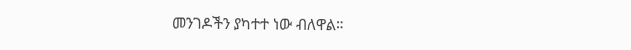መንገዶችን ያካተተ ነው ብለዋል።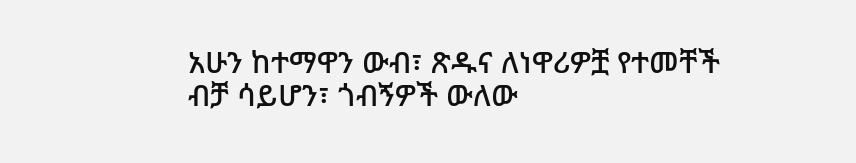አሁን ከተማዋን ውብ፣ ጽዱና ለነዋሪዎቿ የተመቸች ብቻ ሳይሆን፣ ጎብኝዎች ውለው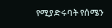የሚያድሩባት የሰሜን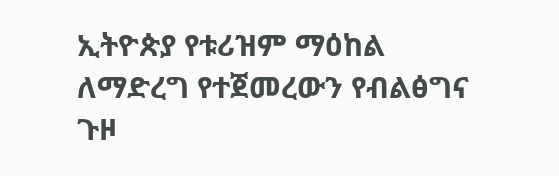ኢትዮጵያ የቱሪዝም ማዕከል ለማድረግ የተጀመረውን የብልፅግና ጉዞ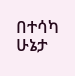በተሳካ ሁኔታ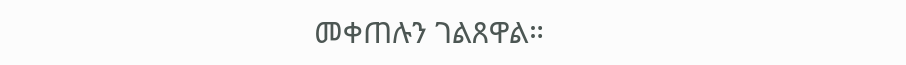መቀጠሉን ገልጸዋል።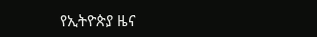የኢትዮጵያ ዜና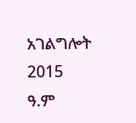አገልግሎት
2015
ዓ.ም